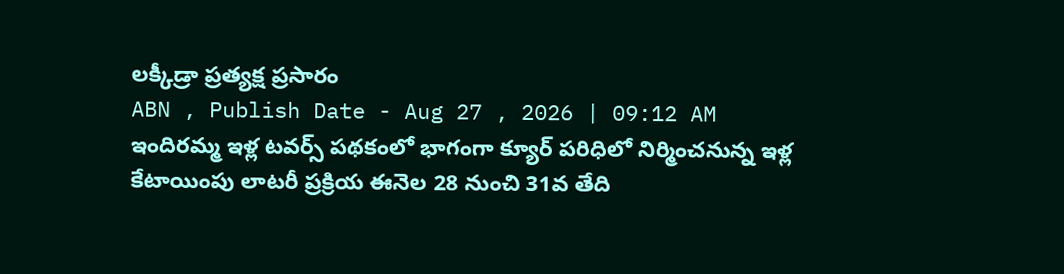లక్కీడ్రా ప్రత్యక్ష ప్రసారం
ABN , Publish Date - Aug 27 , 2026 | 09:12 AM
ఇందిరమ్మ ఇళ్ల టవర్స్ పథకంలో భాగంగా క్యూర్ పరిధిలో నిర్మించనున్న ఇళ్ల కేటాయింపు లాటరీ ప్రక్రియ ఈనెల 28 నుంచి 31వ తేది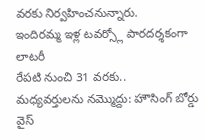వరకు నిర్వహించనున్నారు.
ఇందిరమ్మ ఇళ్ల టవర్స్లో పారదర్శకంగా లాటరీ
రేపటి నుంచి 31 వరకు..
మధ్యవర్తులను నమ్మొద్దు: హౌసింగ్ బోర్డు వైస్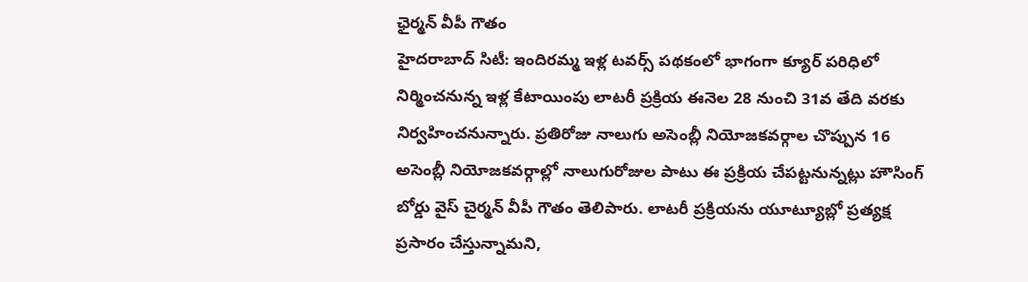ఛైర్మన్ వీపీ గౌతం
హైదరాబాద్ సిటీ: ఇందిరమ్మ ఇళ్ల టవర్స్ పథకంలో భాగంగా క్యూర్ పరిధిలో నిర్మించనున్న ఇళ్ల కేటాయింపు లాటరీ ప్రక్రియ ఈనెల 28 నుంచి 31వ తేది వరకు నిర్వహించనున్నారు. ప్రతిరోజు నాలుగు అసెంబ్లీ నియోజకవర్గాల చొప్పున 16 అసెంబ్లీ నియోజకవర్గాల్లో నాలుగురోజుల పాటు ఈ ప్రక్రియ చేపట్టనున్నట్లు హౌసింగ్ బోర్డు వైస్ చైర్మన్ వీపీ గౌతం తెలిపారు. లాటరీ ప్రక్రియను యూట్యూబ్లో ప్రత్యక్ష ప్రసారం చేస్తున్నామని,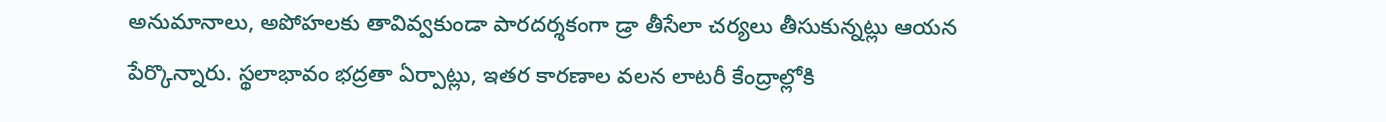అనుమానాలు, అపోహలకు తావివ్వకుండా పారదర్శకంగా డ్రా తీసేలా చర్యలు తీసుకున్నట్లు ఆయన పేర్కొన్నారు. స్థలాభావం భద్రతా ఏర్పాట్లు, ఇతర కారణాల వలన లాటరీ కేంద్రాల్లోకి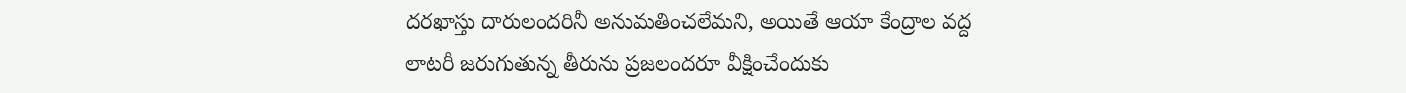దరఖాస్తు దారులందరినీ అనుమతించలేమని, అయితే ఆయా కేంద్రాల వద్ద లాటరీ జరుగుతున్న తీరును ప్రజలందరూ వీక్షించేందుకు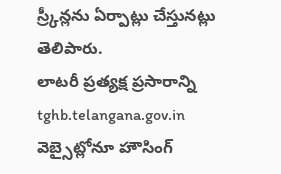స్ర్కీన్లను ఏర్పాట్లు చేస్తునట్లు తెలిపారు.
లాటరీ ప్రత్యక్ష ప్రసారాన్ని tghb.telangana.gov.in వెబ్సైట్లోనూ హౌసింగ్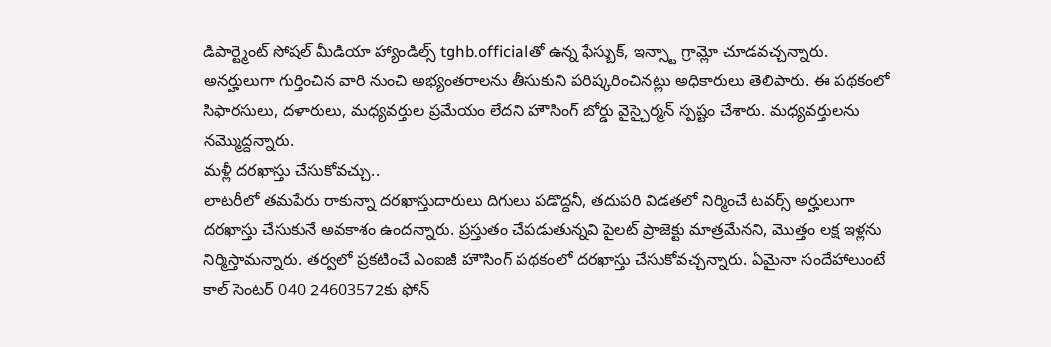డిపార్ట్మెంట్ సోషల్ మీడియా హ్యాండిల్స్ tghb.officialతో ఉన్న ఫేస్బుక్, ఇన్స్టా గ్రామ్లో చూడవచ్చన్నారు. అనర్హులుగా గుర్తించిన వారి నుంచి అభ్యంతరాలను తీసుకుని పరిష్కరించినట్లు అధికారులు తెలిపారు. ఈ పథకంలో సిఫారసులు, దళారులు, మధ్యవర్తుల ప్రమేయం లేదని హౌసింగ్ బోర్డు వైస్చైర్మన్ స్పష్టం చేశారు. మధ్యవర్తులను నమ్మొద్దన్నారు.
మళ్లీ దరఖాస్తు చేసుకోవచ్చు..
లాటరీలో తమపేరు రాకున్నా దరఖాస్తుదారులు దిగులు పడొద్దనీ, తదుపరి విడతలో నిర్మించే టవర్స్ అర్హులుగా దరఖాస్తు చేసుకునే అవకాశం ఉందన్నారు. ప్రస్తుతం చేపడుతున్నవి పైలట్ ప్రాజెక్టు మాత్రమేనని, మొత్తం లక్ష ఇళ్లను నిర్మిస్తామన్నారు. తర్వలో ప్రకటించే ఎంఐజీ హౌసింగ్ పథకంలో దరఖాస్తు చేసుకోవచ్చన్నారు. ఏమైనా సందేహాలుంటే కాల్ సెంటర్ 040 24603572కు ఫోన్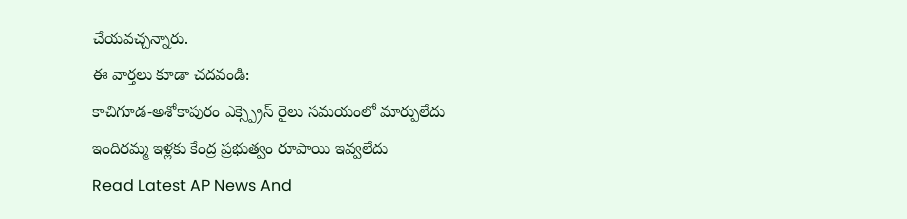చేయవచ్చన్నారు.
ఈ వార్తలు కూడా చదవండి:
కాచిగూడ-అశోకాపురం ఎక్స్ప్రెస్ రైలు సమయంలో మార్పులేదు
ఇందిరమ్మ ఇళ్లకు కేంద్ర ప్రభుత్వం రూపాయి ఇవ్వలేదు
Read Latest AP News And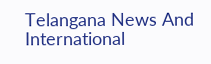Telangana News And International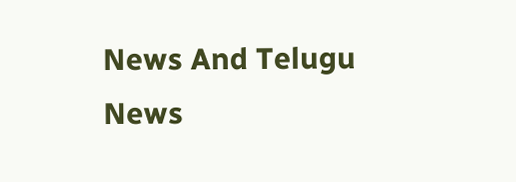News And Telugu News